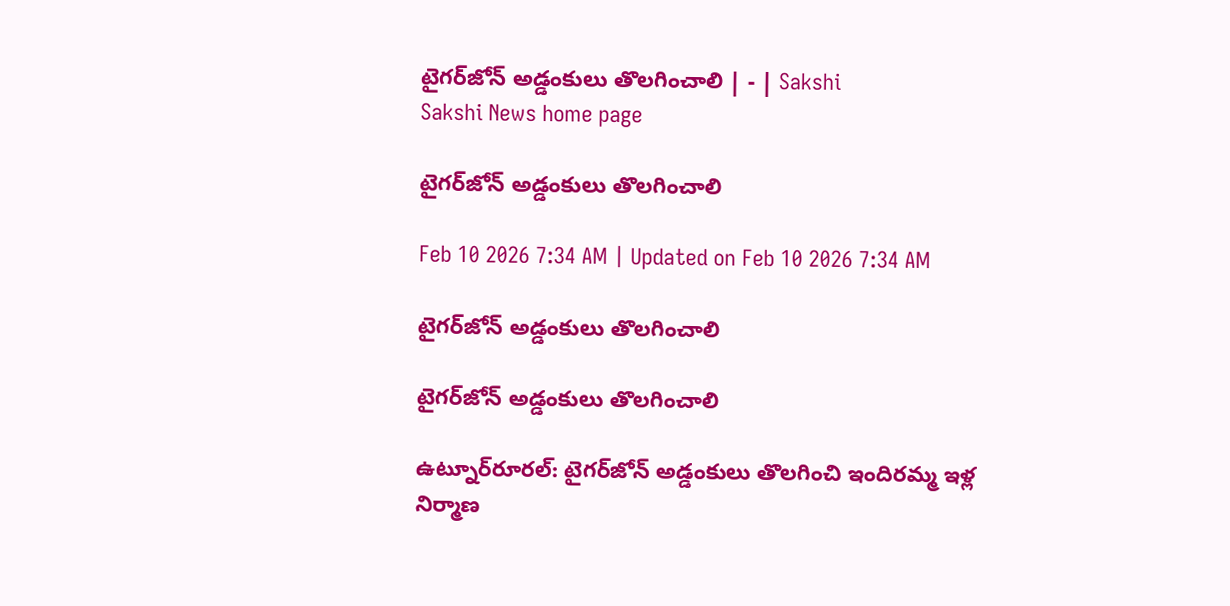టైగర్‌జోన్‌ అడ్డంకులు తొలగించాలి | - | Sakshi
Sakshi News home page

టైగర్‌జోన్‌ అడ్డంకులు తొలగించాలి

Feb 10 2026 7:34 AM | Updated on Feb 10 2026 7:34 AM

టైగర్‌జోన్‌ అడ్డంకులు తొలగించాలి

టైగర్‌జోన్‌ అడ్డంకులు తొలగించాలి

ఉట్నూర్‌రూరల్‌: టైగర్‌జోన్‌ అడ్డంకులు తొలగించి ఇందిరమ్మ ఇళ్ల నిర్మాణ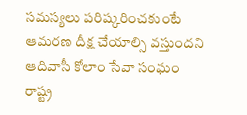సమస్యలు పరిష్కరించకుంటే ఆమరణ దీక్ష చేయాల్సి వస్తుందని ఆదివాసీ కోలాం సేవా సంఘం రాష్ట్ర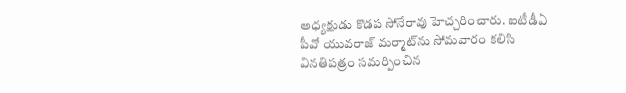అధ్యక్షుడు కొడప సోనేరావు హెచ్చరించారు. ఐటీడీఏ పీవో యువరాజ్‌ మర్మాట్‌ను సోమవారం కలిసి వినతిపత్రం సమర్పించిన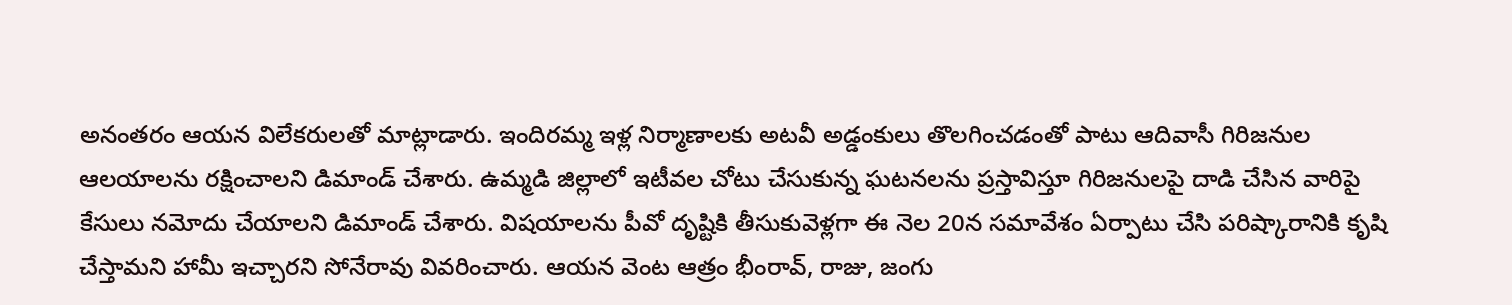అనంతరం ఆయన విలేకరులతో మాట్లాడారు. ఇందిరమ్మ ఇళ్ల నిర్మాణాలకు అటవీ అడ్డంకులు తొలగించడంతో పాటు ఆదివాసీ గిరిజనుల ఆలయాలను రక్షించాలని డిమాండ్‌ చేశారు. ఉమ్మడి జిల్లాలో ఇటీవల చోటు చేసుకున్న ఘటనలను ప్రస్తావిస్తూ గిరిజనులపై దాడి చేసిన వారిపై కేసులు నమోదు చేయాలని డిమాండ్‌ చేశారు. విషయాలను పీవో దృష్టికి తీసుకువెళ్లగా ఈ నెల 20న సమావేశం ఏర్పాటు చేసి పరిష్కారానికి కృషి చేస్తామని హామీ ఇచ్చారని సోనేరావు వివరించారు. ఆయన వెంట ఆత్రం భీంరావ్‌, రాజు, జంగు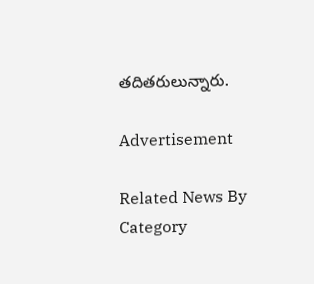తదితరులున్నారు.

Advertisement

Related News By Category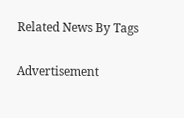Related News By Tags

Advertisement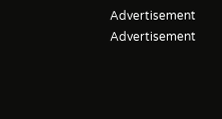Advertisement
Advertisement